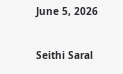June 5, 2026

Seithi Saral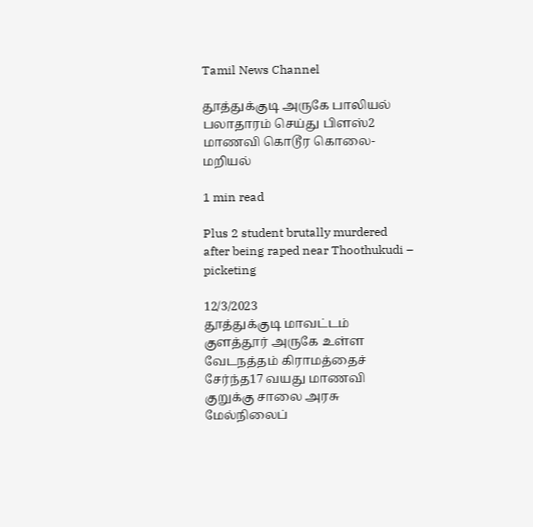Tamil News Channel

தூத்துக்குடி அருகே பாலியல் பலாதாரம் செய்து பிளஸ்2 மாணவி கொடூர கொலை- மறியல்

1 min read

Plus 2 student brutally murdered after being raped near Thoothukudi – picketing

12/3/2023
தூத்துக்குடி மாவட்டம் குளத்தூர் அருகே உள்ள வேடநத்தம் கிராமத்தைச் சேர்ந்த17 வயது மாணவி குறுக்கு சாலை அரசு மேல்நிலைப்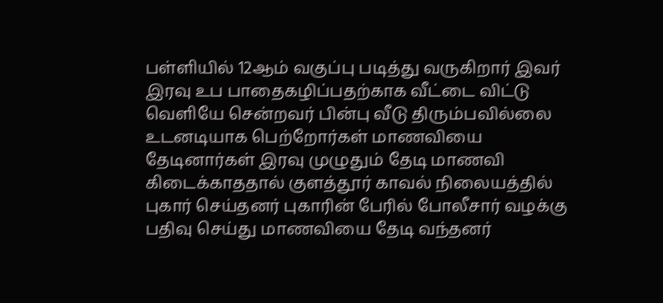பள்ளியில் 12ஆம் வகுப்பு படித்து வருகிறார் இவர் இரவு உப பாதைகழிப்பதற்காக வீட்டை விட்டு வெளியே சென்றவர் பின்பு வீடு திரும்பவில்லை உடனடியாக பெற்றோர்கள் மாணவியை தேடினார்கள் இரவு முழுதும் தேடி மாணவி கிடைக்காததால் குளத்தூர் காவல் நிலையத்தில் புகார் செய்தனர் புகாரின் பேரில் போலீசார் வழக்கு பதிவு செய்து மாணவியை தேடி வந்தனர்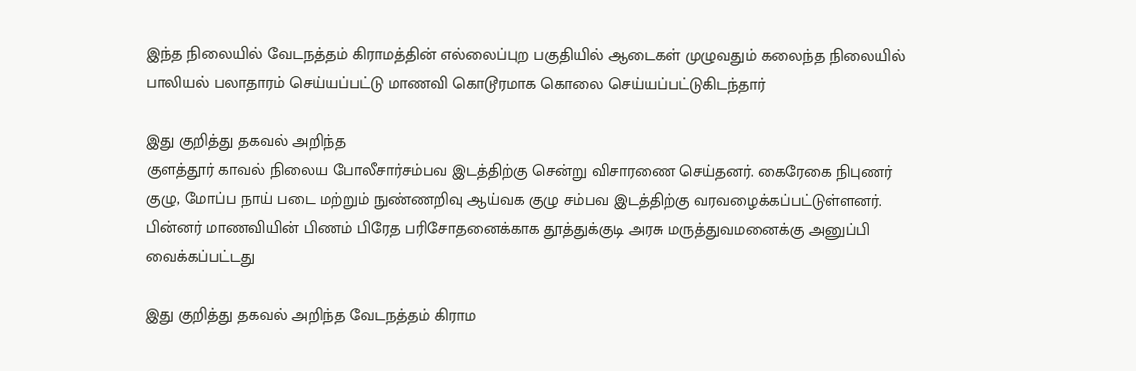இந்த நிலையில் வேடநத்தம் கிராமத்தின் எல்லைப்புற பகுதியில் ஆடைகள் முழுவதும் கலைந்த நிலையில் பாலியல் பலாதாரம் செய்யப்பட்டு மாணவி கொடூரமாக கொலை செய்யப்பட்டுகிடந்தார்

இது குறித்து தகவல் அறிந்த
குளத்தூர் காவல் நிலைய போலீசார்சம்பவ இடத்திற்கு சென்று விசாரணை செய்தனர். கைரேகை நிபுணர் குழு, மோப்ப நாய் படை மற்றும் நுண்ணறிவு ஆய்வக குழு சம்பவ இடத்திற்கு வரவழைக்கப்பட்டுள்ளனர்.
பின்னர் மாணவியின் பிணம் பிரேத பரிசோதனைக்காக தூத்துக்குடி அரசு மருத்துவமனைக்கு அனுப்பி வைக்கப்பட்டது

இது குறித்து தகவல் அறிந்த வேடநத்தம் கிராம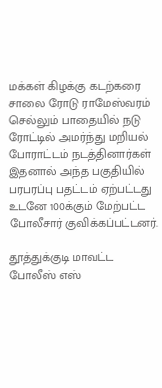மக்கள் கிழக்கு கடற்கரை சாலை ரோடு ராமேஸ்வரம் செல்லும் பாதையில் நடு ரோட்டில் அமர்ந்து மறியல் போராட்டம் நடத்தினார்கள் இதனால் அந்த பகுதியில் பரபரப்பு பதட்டம் ஏற்பட்டது உடனே 100க்கும் மேற்பட்ட போலீசார் குவிக்கப்பட்டனர்.

தூத்துக்குடி மாவட்ட போலீஸ் எஸ்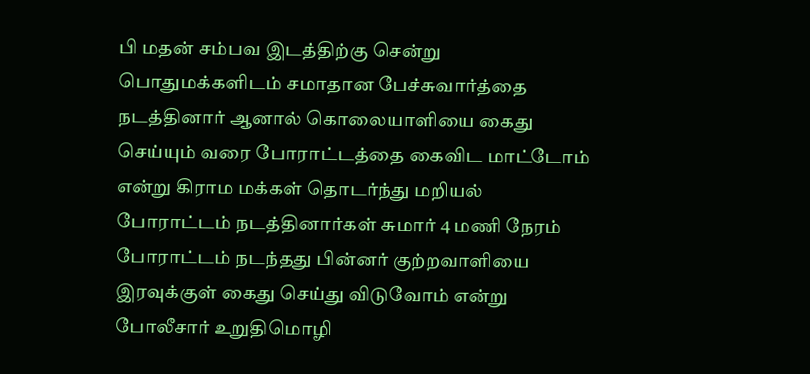பி மதன் சம்பவ இடத்திற்கு சென்று பொதுமக்களிடம் சமாதான பேச்சுவார்த்தை நடத்தினார் ஆனால் கொலையாளியை கைது செய்யும் வரை போராட்டத்தை கைவிட மாட்டோம் என்று கிராம மக்கள் தொடர்ந்து மறியல் போராட்டம் நடத்தினார்கள் சுமார் 4 மணி நேரம் போராட்டம் நடந்தது பின்னர் குற்றவாளியை இரவுக்குள் கைது செய்து விடுவோம் என்று போலீசார் உறுதிமொழி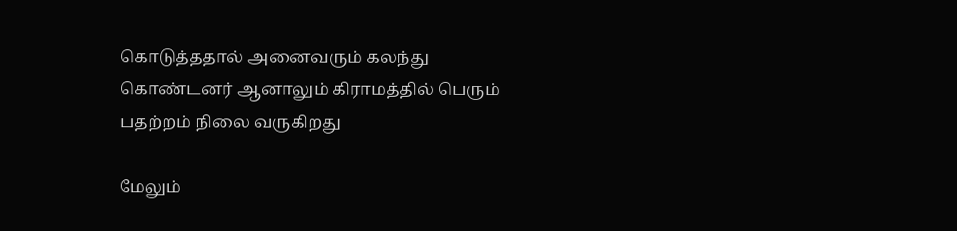கொடுத்ததால் அனைவரும் கலந்து கொண்டனர் ஆனாலும் கிராமத்தில் பெரும் பதற்றம் நிலை வருகிறது

மேலும்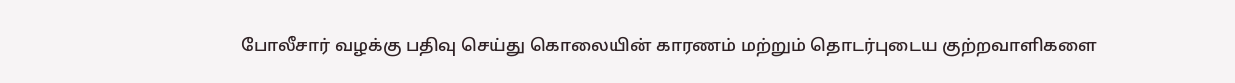போலீசார் வழக்கு பதிவு செய்து கொலையின் காரணம் மற்றும் தொடர்புடைய குற்றவாளிகளை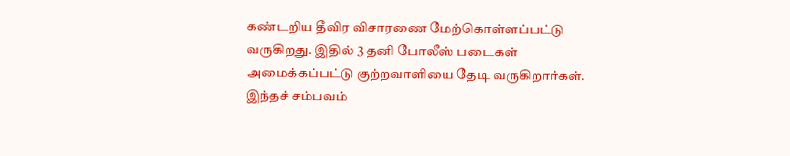கண்டறிய தீவிர விசாரணை மேற்கொள்ளப்பட்டு வருகிறது. இதில் 3 தனி போலீஸ் படைகள் அமைக்கப்பட்டு குற்றவாளியை தேடி வருகிறார்கள். இந்தச் சம்பவம்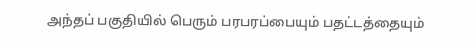அந்தப் பகுதியில் பெரும் பரபரப்பையும் பதட்டத்தையும்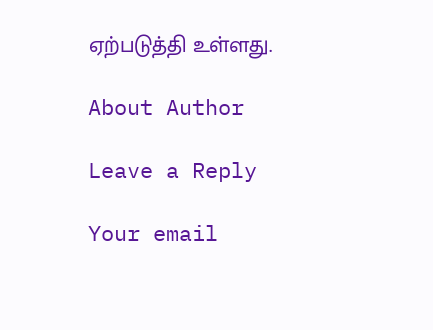ஏற்படுத்தி உள்ளது.

About Author

Leave a Reply

Your email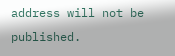address will not be published.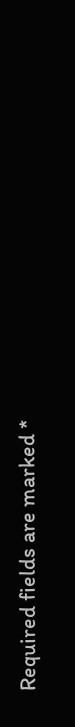Required fields are marked *